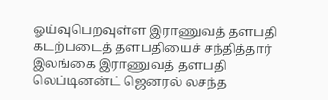ஓய்வுபெறவுள்ள இராணுவத் தளபதி கடற்படைத் தளபதியைச் சந்தித்தார்
இலங்கை இராணுவத் தளபதி லெப்டினன்ட் ஜெனரல் லசந்த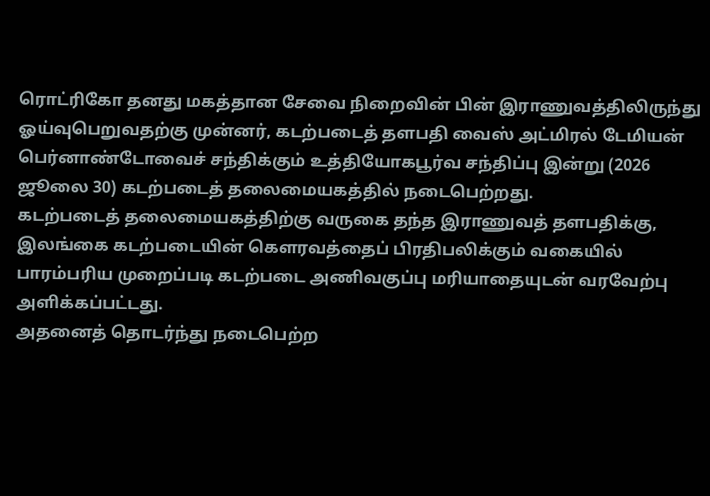ரொட்ரிகோ தனது மகத்தான சேவை நிறைவின் பின் இராணுவத்திலிருந்து ஓய்வுபெறுவதற்கு முன்னர், கடற்படைத் தளபதி வைஸ் அட்மிரல் டேமியன் பெர்னாண்டோவைச் சந்திக்கும் உத்தியோகபூர்வ சந்திப்பு இன்று (2026 ஜூலை 30) கடற்படைத் தலைமையகத்தில் நடைபெற்றது.
கடற்படைத் தலைமையகத்திற்கு வருகை தந்த இராணுவத் தளபதிக்கு, இலங்கை கடற்படையின் கௌரவத்தைப் பிரதிபலிக்கும் வகையில் பாரம்பரிய முறைப்படி கடற்படை அணிவகுப்பு மரியாதையுடன் வரவேற்பு அளிக்கப்பட்டது.
அதனைத் தொடர்ந்து நடைபெற்ற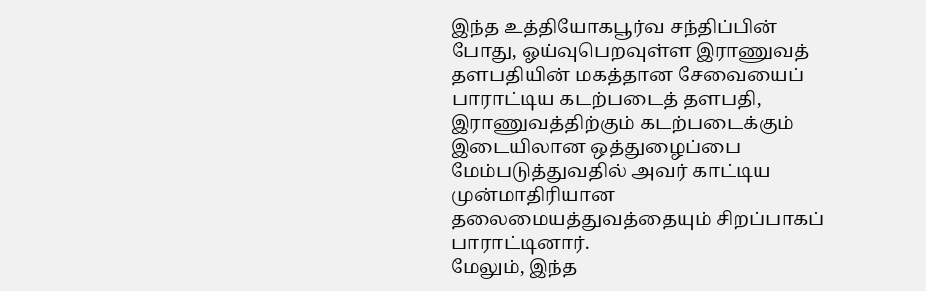இந்த உத்தியோகபூர்வ சந்திப்பின் போது, ஓய்வுபெறவுள்ள இராணுவத் தளபதியின் மகத்தான சேவையைப் பாராட்டிய கடற்படைத் தளபதி, இராணுவத்திற்கும் கடற்படைக்கும் இடையிலான ஒத்துழைப்பை மேம்படுத்துவதில் அவர் காட்டிய முன்மாதிரியான தலைமையத்துவத்தையும் சிறப்பாகப் பாராட்டினார்.
மேலும், இந்த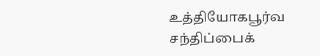உத்தியோகபூர்வ சந்திப்பைக்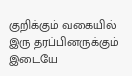குறிக்கும் வகையில் இரு தரப்பினருக்கும் இடையே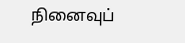நினைவுப்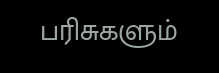பரிசுகளும்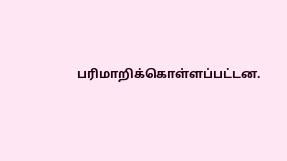பரிமாறிக்கொள்ளப்பட்டன.